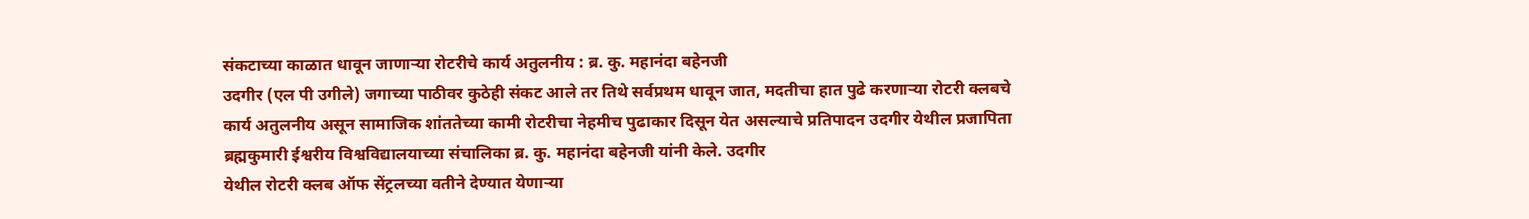संकटाच्या काळात धावून जाणाऱ्या रोटरीचे कार्य अतुलनीय : ब्र. कु. महानंदा बहेनजी
उदगीर (एल पी उगीले) जगाच्या पाठीवर कुठेही संकट आले तर तिथे सर्वप्रथम धावून जात, मदतीचा हात पुढे करणाऱ्या रोटरी क्लबचे कार्य अतुलनीय असून सामाजिक शांततेच्या कामी रोटरीचा नेहमीच पुढाकार दिसून येत असल्याचे प्रतिपादन उदगीर येथील प्रजापिता ब्रह्मकुमारी ईश्वरीय विश्वविद्यालयाच्या संचालिका ब्र. कु. महानंदा बहेनजी यांनी केले. उदगीर
येथील रोटरी क्लब ऑफ सेंट्रलच्या वतीने देण्यात येणाऱ्या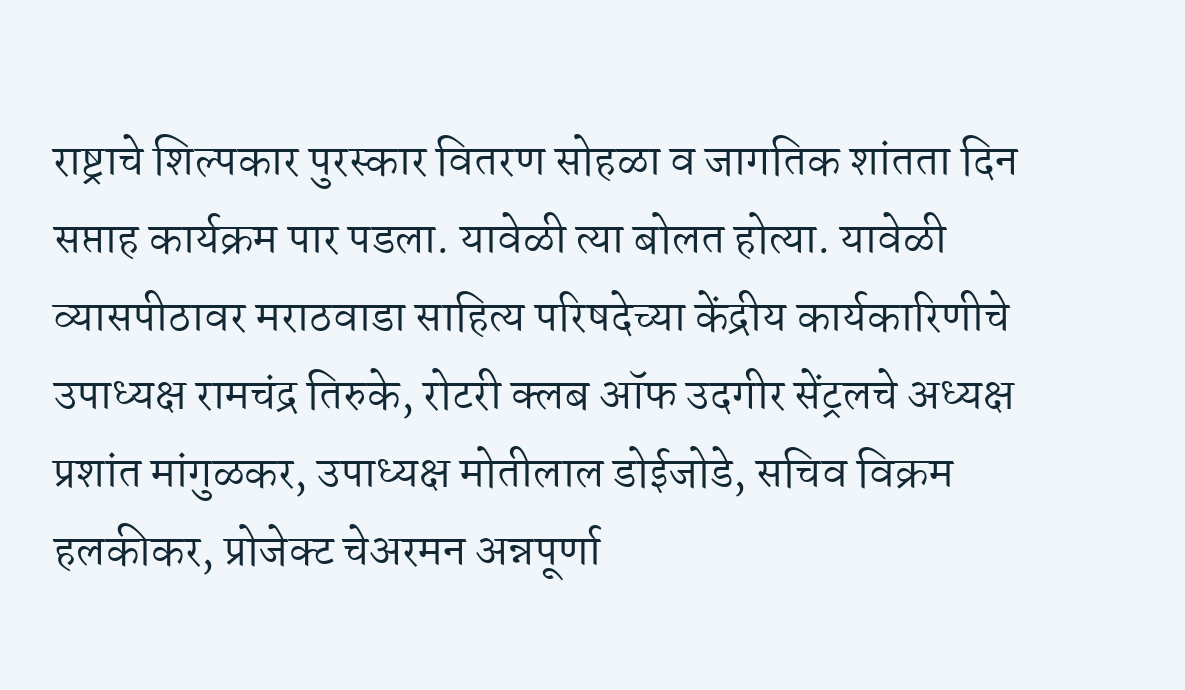राष्ट्राचे शिल्पकार पुरस्कार वितरण सोहळा व जागतिक शांतता दिन सप्ताह कार्यक्रम पार पडला. यावेळी त्या बोलत होत्या. यावेळी व्यासपीठावर मराठवाडा साहित्य परिषदेच्या केंद्रीय कार्यकारिणीचे उपाध्यक्ष रामचंद्र तिरुके, रोटरी क्लब ऑफ उदगीर सेंट्रलचे अध्यक्ष प्रशांत मांगुळकर, उपाध्यक्ष मोतीलाल डोईजोडे, सचिव विक्रम हलकीकर, प्रोजेक्ट चेअरमन अन्नपूर्णा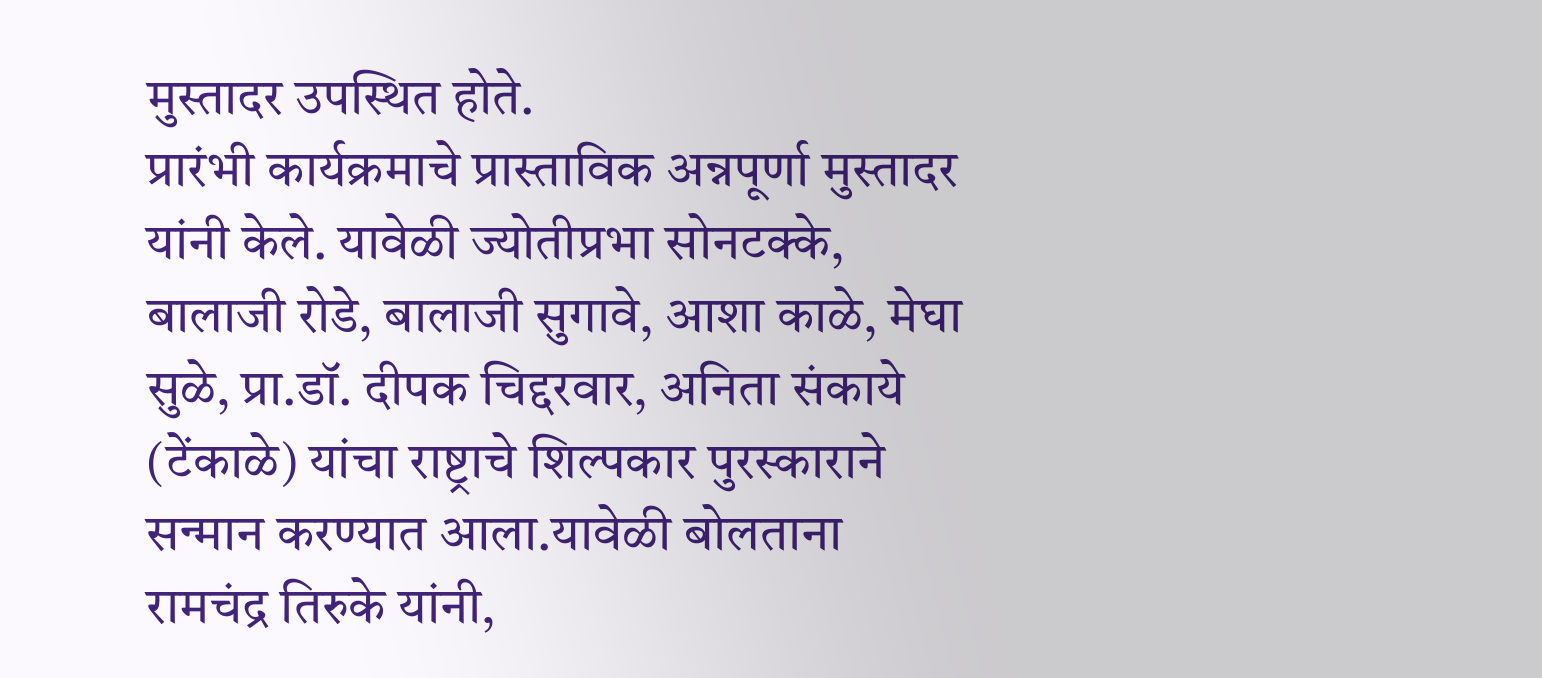मुस्तादर उपस्थित होते.
प्रारंभी कार्यक्रमाचे प्रास्ताविक अन्नपूर्णा मुस्तादर यांनी केले. यावेळी ज्योतीप्रभा सोनटक्के, बालाजी रोडे, बालाजी सुगावे, आशा काळे, मेघा सुळे, प्रा.डॉ. दीपक चिद्दरवार, अनिता संकाये (टेंकाळे) यांचा राष्ट्राचे शिल्पकार पुरस्काराने सन्मान करण्यात आला.यावेळी बोलताना रामचंद्र तिरुके यांनी,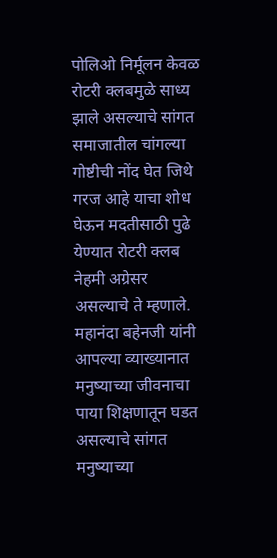पोलिओ निर्मूलन केवळ रोटरी क्लबमुळे साध्य झाले असल्याचे सांगत समाजातील चांगल्या गोष्टीची नोंद घेत जिथे गरज आहे याचा शोध घेऊन मदतीसाठी पुढे येण्यात रोटरी क्लब नेहमी अग्रेसर असल्याचे ते म्हणाले.
महानंदा बहेनजी यांनी आपल्या व्याख्यानात मनुष्याच्या जीवनाचा पाया शिक्षणातून घडत असल्याचे सांगत मनुष्याच्या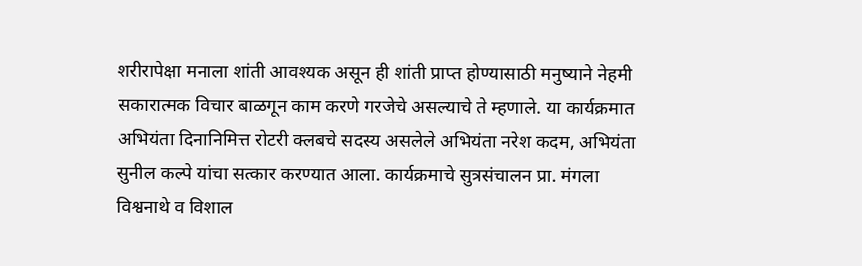शरीरापेक्षा मनाला शांती आवश्यक असून ही शांती प्राप्त होण्यासाठी मनुष्याने नेहमी सकारात्मक विचार बाळगून काम करणे गरजेचे असल्याचे ते म्हणाले. या कार्यक्रमात अभियंता दिनानिमित्त रोटरी क्लबचे सदस्य असलेले अभियंता नरेश कदम, अभियंता सुनील कल्पे यांचा सत्कार करण्यात आला. कार्यक्रमाचे सुत्रसंचालन प्रा. मंगला विश्वनाथे व विशाल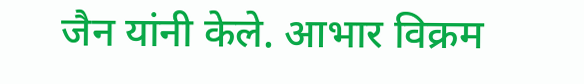जैन यांनी केले. आभार विक्रम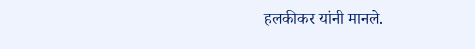हलकीकर यांनी मानले.